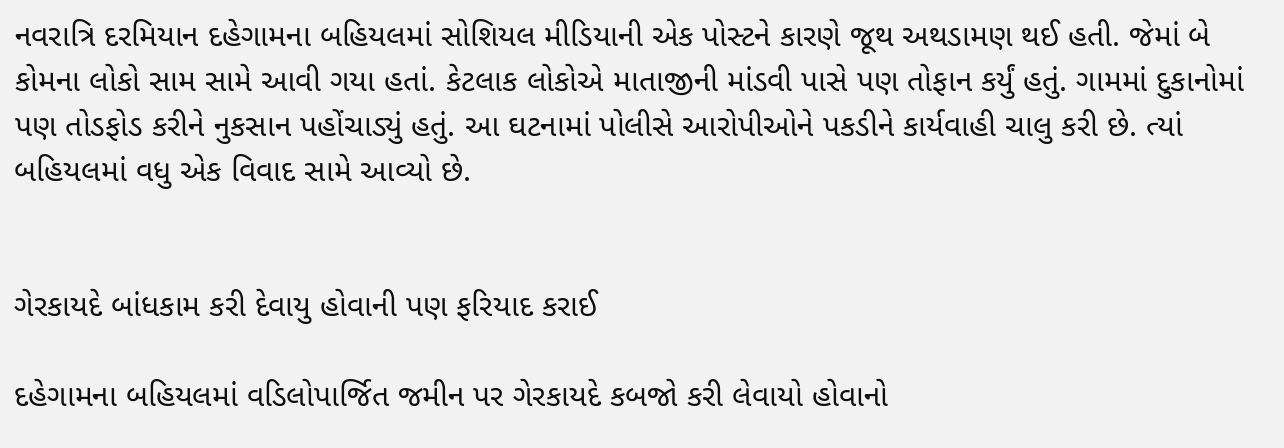નવરાત્રિ દરમિયાન દહેગામના બહિયલમાં સોશિયલ મીડિયાની એક પોસ્ટને કારણે જૂથ અથડામણ થઈ હતી. જેમાં બે કોમના લોકો સામ સામે આવી ગયા હતાં. કેટલાક લોકોએ માતાજીની માંડવી પાસે પણ તોફાન કર્યું હતું. ગામમાં દુકાનોમાં પણ તોડફોડ કરીને નુકસાન પહોંચાડ્યું હતું. આ ઘટનામાં પોલીસે આરોપીઓને પકડીને કાર્યવાહી ચાલુ કરી છે. ત્યાં બહિયલમાં વધુ એક વિવાદ સામે આવ્યો છે.


ગેરકાયદે બાંધકામ કરી દેવાયુ હોવાની પણ ફરિયાદ કરાઈ

દહેગામના બહિયલમાં વડિલોપાર્જિત જમીન પર ગેરકાયદે કબજો કરી લેવાયો હોવાનો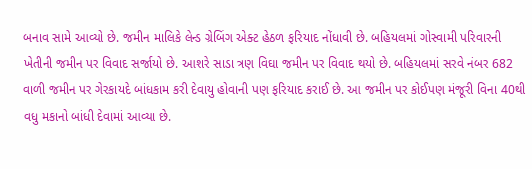બનાવ સામે આવ્યો છે. જમીન માલિકે લેન્ડ ગ્રેબિંગ એક્ટ હેઠળ ફરિયાદ નોંધાવી છે. બહિયલમાં ગોસ્વામી પરિવારની ખેતીની જમીન પર વિવાદ સર્જાયો છે. આશરે સાડા ત્રણ વિઘા જમીન પર વિવાદ થયો છે. બહિયલમાં સરવે નંબર 682 વાળી જમીન પર ગેરકાયદે બાંધકામ કરી દેવાયુ હોવાની પણ ફરિયાદ કરાઈ છે. આ જમીન પર કોઈપણ મંજૂરી વિના 40થી વધુ મકાનો બાંધી દેવામાં આવ્યા છે.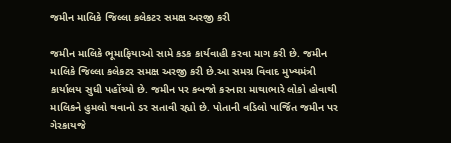જમીન માલિકે જિલ્લા કલેકટર સમક્ષ અરજી કરી

જમીન માલિકે ભૂમાફિયાઓ સામે કડક કાર્યવાહી કરવા માગ કરી છે. જમીન માલિકે જિલ્લા કલેકટર સમક્ષ અરજી કરી છે.આ સમગ્ર વિવાદ મુખ્યમંત્રી કાર્યાલય સુધી પહોંચ્યો છે. જમીન પર કબજો કરનારા માથાભારે લોકો હોવાથી માલિકને હુમલો થવાનો ડર સતાવી રહ્યો છે. પોતાની વડિલો પાર્જિત જમીન પર ગેરકાયજે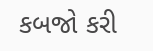કબજો કરી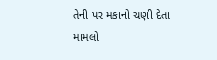તેની પર મકાનો ચણી દેતા મામલો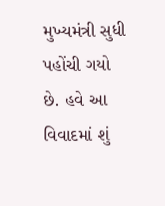મુખ્યમંત્રી સુધી પહોંચી ગયો છે. હવે આ વિવાદમાં શું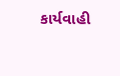કાર્યવાહી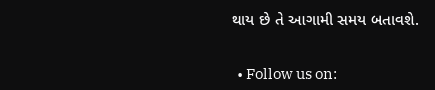થાય છે તે આગામી સમય બતાવશે.


  • Follow us on: